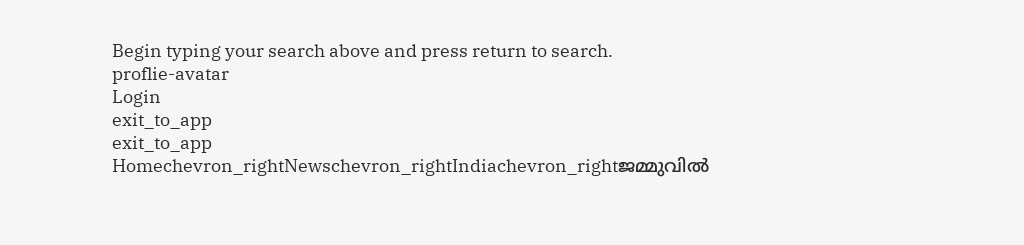Begin typing your search above and press return to search.
proflie-avatar
Login
exit_to_app
exit_to_app
Homechevron_rightNewschevron_rightIndiachevron_rightജമ്മുവിൽ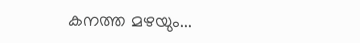കനത്ത മഴയും...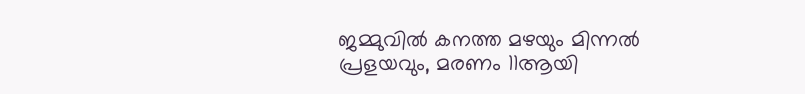ജമ്മുവിൽ കനത്ത മഴയും മിന്നൽ പ്രളയവും, മരണം 11ആയി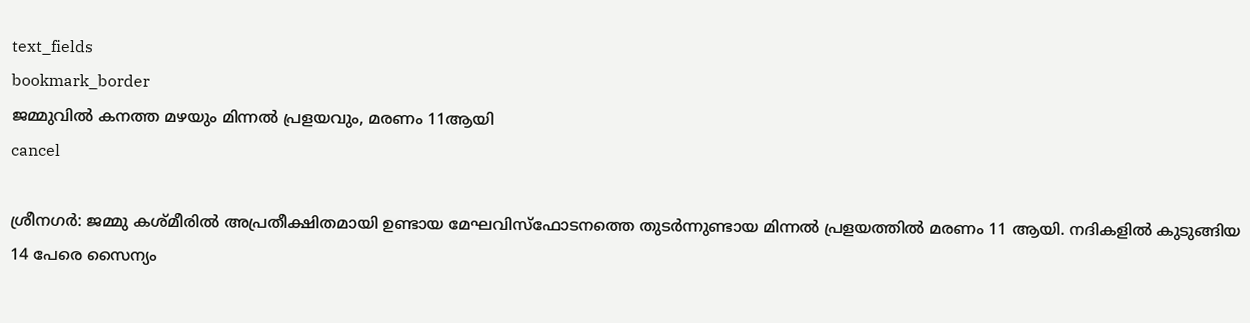text_fields
bookmark_border
ജമ്മുവിൽ കനത്ത മഴയും മിന്നൽ പ്രളയവും, മരണം 11ആയി
cancel

ശ്രീനഗർ: ജമ്മു കശ്മീരിൽ അപ്രതീക്ഷിതമായി ഉണ്ടായ മേഘവിസ്‌ഫോടനത്തെ തുടർന്നുണ്ടായ മിന്നൽ പ്രളയത്തിൽ മരണം 11 ആയി. നദികളിൽ കുടുങ്ങിയ 14 പേരെ സൈന്യം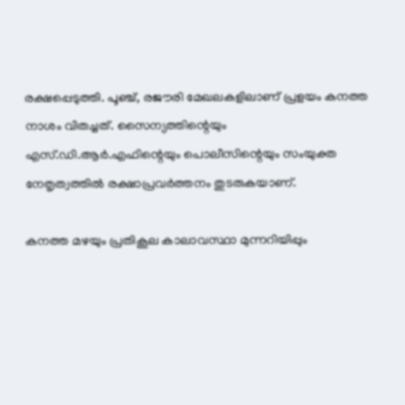രക്ഷപ്പെടുത്തി. പൂഞ്ച്, രജൗരി മേഖലകളിലാണ് പ്രളയം കനത്ത നാശം വിതച്ചത്. സൈന്യത്തിന്റെയും എസ്.ഡി.ആർ.എഫിന്റെയും പൊലീസിന്റെയും സംയുക്ത നേതൃത്വത്തിൽ രക്ഷാപ്രവർത്തനം തുടരുകയാണ്.

കനത്ത മഴയും പ്രതികൂല കാലാവസ്ഥാ മുന്നറിയിപ്പും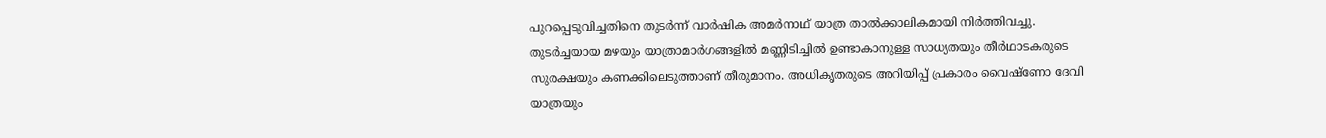പുറപ്പെടുവിച്ചതിനെ തുടർന്ന് വാർഷിക അമർനാഥ് യാത്ര താൽക്കാലികമായി നിർത്തിവച്ചു. തുടർച്ചയായ മഴയും യാത്രാമാർഗങ്ങളിൽ മണ്ണിടിച്ചിൽ ഉണ്ടാകാനുള്ള സാധ്യതയും തീർഥാടകരുടെ സുരക്ഷയും കണക്കിലെടുത്താണ് തീരുമാനം. അധികൃതരുടെ അറിയിപ്പ് പ്രകാരം വൈഷ്ണോ ദേവി യാത്രയും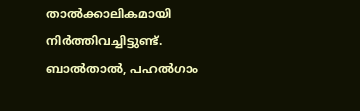താൽക്കാലികമായി നിർത്തിവച്ചിട്ടുണ്ട്. ബാൽതാൽ, പഹൽഗാം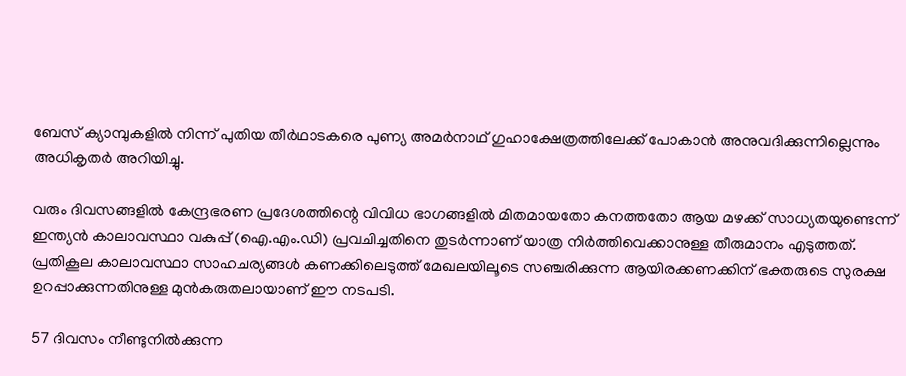ബേസ് ക്യാമ്പുകളിൽ നിന്ന് പുതിയ തീർഥാടകരെ പുണ്യ അമർനാഥ് ഗുഹാക്ഷേത്രത്തിലേക്ക് പോകാൻ അനുവദിക്കുന്നില്ലെന്നും അധികൃതർ അറിയിച്ചു.

വരും ദിവസങ്ങളിൽ കേന്ദ്രഭരണ പ്രദേശത്തിന്റെ വിവിധ ഭാഗങ്ങളിൽ മിതമായതോ കനത്തതോ ആയ മഴക്ക് സാധ്യതയുണ്ടെന്ന് ഇന്ത്യൻ കാലാവസ്ഥാ വകുപ്പ് (ഐ.എം.ഡി) പ്രവചിച്ചതിനെ തുടർന്നാണ് യാത്ര നിർത്തിവെക്കാനുള്ള തീരുമാനം എടുത്തത്. പ്രതികൂല കാലാവസ്ഥാ സാഹചര്യങ്ങൾ കണക്കിലെടുത്ത് മേഖലയിലൂടെ സഞ്ചരിക്കുന്ന ആയിരക്കണക്കിന് ഭക്തരുടെ സുരക്ഷ ഉറപ്പാക്കുന്നതിനുള്ള മുൻകരുതലായാണ് ഈ നടപടി.

57 ദിവസം നീണ്ടുനിൽക്കുന്ന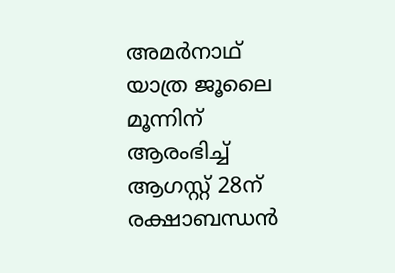അമർനാഥ് യാത്ര ജൂലൈ മൂന്നിന് ആരംഭിച്ച് ആഗസ്റ്റ് 28ന് രക്ഷാബന്ധൻ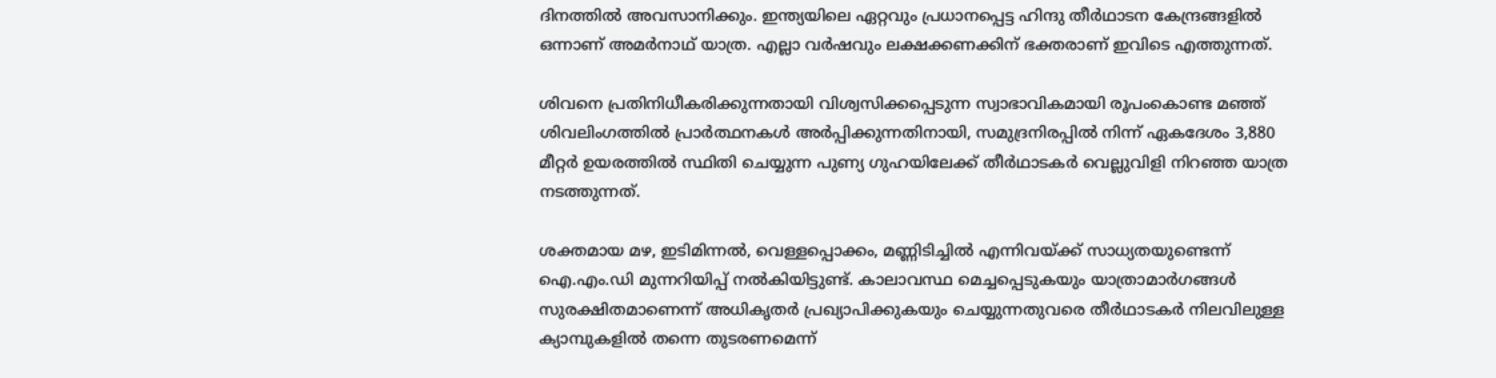ദിനത്തിൽ അവസാനിക്കും. ഇന്ത്യയിലെ ഏറ്റവും പ്രധാനപ്പെട്ട ഹിന്ദു തീർഥാടന കേന്ദ്രങ്ങളിൽ ഒന്നാണ് അമർനാഥ് യാത്ര. എല്ലാ വർഷവും ലക്ഷക്കണക്കിന് ഭക്തരാണ് ഇവിടെ എത്തുന്നത്.

ശിവനെ പ്രതിനിധീകരിക്കുന്നതായി വിശ്വസിക്കപ്പെടുന്ന സ്വാഭാവികമായി രൂപംകൊണ്ട മഞ്ഞ് ശിവലിംഗത്തിൽ പ്രാർത്ഥനകൾ അർപ്പിക്കുന്നതിനായി, സമുദ്രനിരപ്പിൽ നിന്ന് ഏകദേശം 3,880 മീറ്റർ ഉയരത്തിൽ സ്ഥിതി ചെയ്യുന്ന പുണ്യ ഗുഹയിലേക്ക് തീർഥാടകർ വെല്ലുവിളി നിറഞ്ഞ യാത്ര നടത്തുന്നത്.

ശക്തമായ മഴ, ഇടിമിന്നൽ, വെള്ളപ്പൊക്കം, മണ്ണിടിച്ചിൽ എന്നിവയ്ക്ക് സാധ്യതയുണ്ടെന്ന് ഐ.എം.ഡി മുന്നറിയിപ്പ് നൽകിയിട്ടുണ്ട്. കാലാവസ്ഥ മെച്ചപ്പെടുകയും യാത്രാമാർഗങ്ങൾ സുരക്ഷിതമാണെന്ന് അധികൃതർ പ്രഖ്യാപിക്കുകയും ചെയ്യുന്നതുവരെ തീർഥാടകർ നിലവിലുള്ള ക്യാമ്പുകളിൽ തന്നെ തുടരണമെന്ന്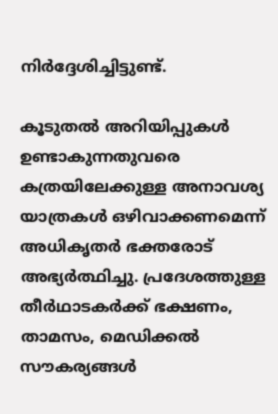നിർദ്ദേശിച്ചിട്ടുണ്ട്.

കൂടുതൽ അറിയിപ്പുകൾ ഉണ്ടാകുന്നതുവരെ കത്രയിലേക്കുള്ള അനാവശ്യ യാത്രകൾ ഒഴിവാക്കണമെന്ന് അധികൃതർ ഭക്തരോട് അഭ്യർത്ഥിച്ചു. പ്രദേശത്തുള്ള തീർഥാടകർക്ക് ഭക്ഷണം, താമസം, മെഡിക്കൽ സൗകര്യങ്ങൾ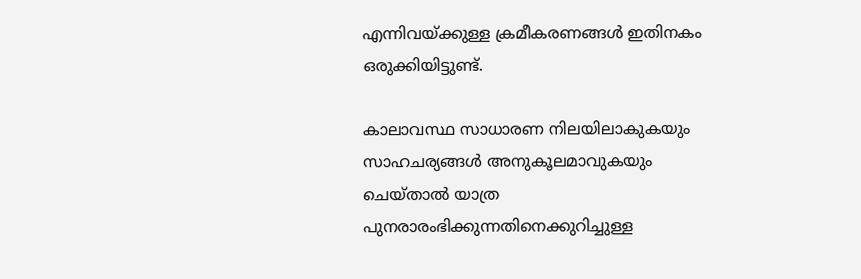എന്നിവയ്ക്കുള്ള ക്രമീകരണങ്ങൾ ഇതിനകം ഒരുക്കിയിട്ടുണ്ട്.

കാലാവസ്ഥ സാധാരണ നിലയിലാകുകയും സാഹചര്യങ്ങൾ അനുകൂലമാവുകയും ചെയ്താൽ യാത്ര പുനരാരംഭിക്കുന്നതിനെക്കുറിച്ചുള്ള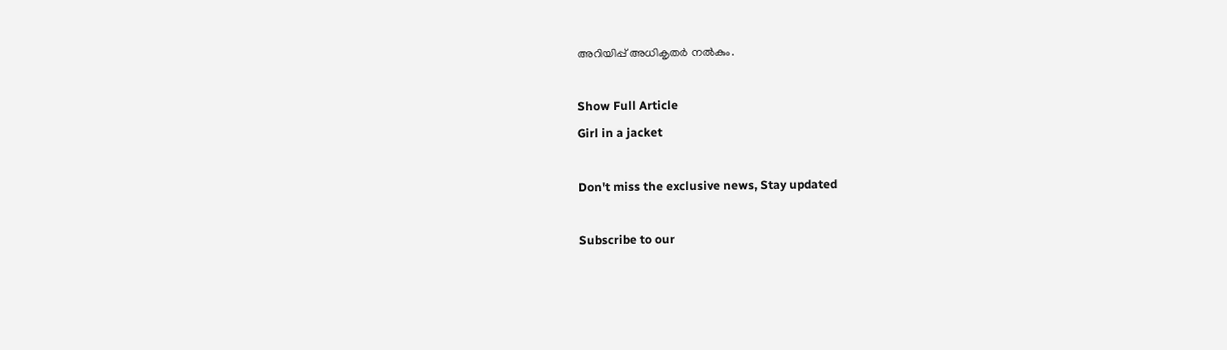അറിയിപ്പ് അധികൃതർ നൽകും.

Show Full Article
Girl in a jacket

Don't miss the exclusive news, Stay updated

Subscribe to our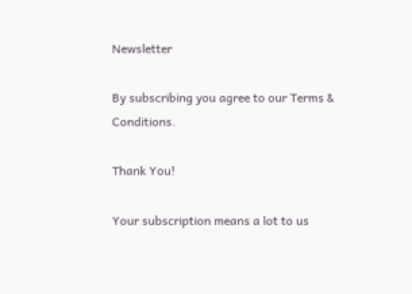Newsletter

By subscribing you agree to our Terms & Conditions.

Thank You!

Your subscription means a lot to us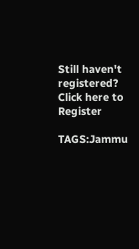Still haven't registered? Click here to Register

TAGS:Jammu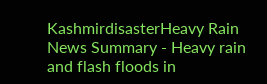KashmirdisasterHeavy Rain
News Summary - Heavy rain and flash floods in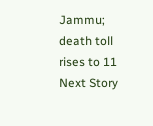Jammu; death toll rises to 11
Next Story